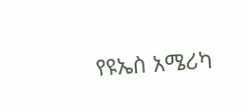የዩኤስ አሜሪካ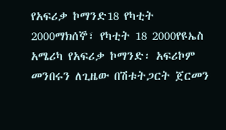የአፍሪቃ ኮማንድ18 የካቲት 2000ማክሰኞ፣ የካቲት 18 2000የዩኤስ አሜሪካ የአፍሪቃ ኮማንድ፡ አፍሪኮም መንበሩን ለጊዜው በሽቱትጋርት ጀርመን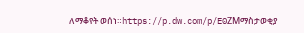ለማቆየት ወሰነ።https://p.dw.com/p/E0ZMማስታወቂያ